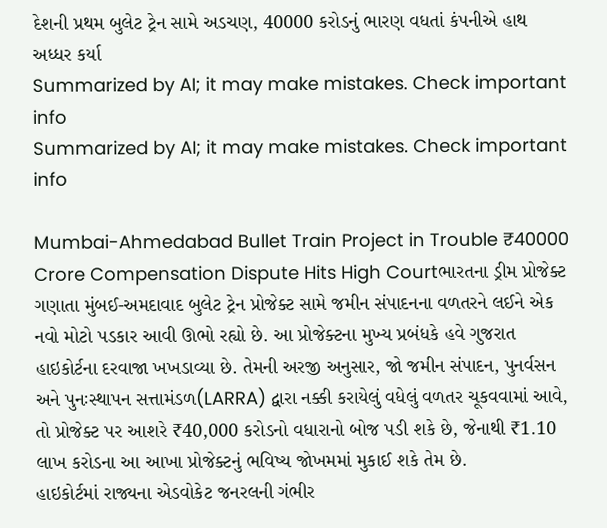દેશની પ્રથમ બુલેટ ટ્રેન સામે અડચણ, 40000 કરોડનું ભારણ વધતાં કંપનીએ હાથ અધ્ધર કર્યા
Summarized by AI; it may make mistakes. Check important info
Summarized by AI; it may make mistakes. Check important info

Mumbai-Ahmedabad Bullet Train Project in Trouble ₹40000 Crore Compensation Dispute Hits High Courtભારતના ડ્રીમ પ્રોજેક્ટ ગણાતા મુંબઈ-અમદાવાદ બુલેટ ટ્રેન પ્રોજેક્ટ સામે જમીન સંપાદનના વળતરને લઈને એક નવો મોટો પડકાર આવી ઊભો રહ્યો છે. આ પ્રોજેક્ટના મુખ્ય પ્રબંધકે હવે ગુજરાત હાઇકોર્ટના દરવાજા ખખડાવ્યા છે. તેમની અરજી અનુસાર, જો જમીન સંપાદન, પુનર્વસન અને પુનઃસ્થાપન સત્તામંડળ(LARRA) દ્વારા નક્કી કરાયેલું વધેલું વળતર ચૂકવવામાં આવે, તો પ્રોજેક્ટ પર આશરે ₹40,000 કરોડનો વધારાનો બોજ પડી શકે છે, જેનાથી ₹1.10 લાખ કરોડના આ આખા પ્રોજેક્ટનું ભવિષ્ય જોખમમાં મુકાઈ શકે તેમ છે.
હાઇકોર્ટમાં રાજ્યના એડવોકેટ જનરલની ગંભીર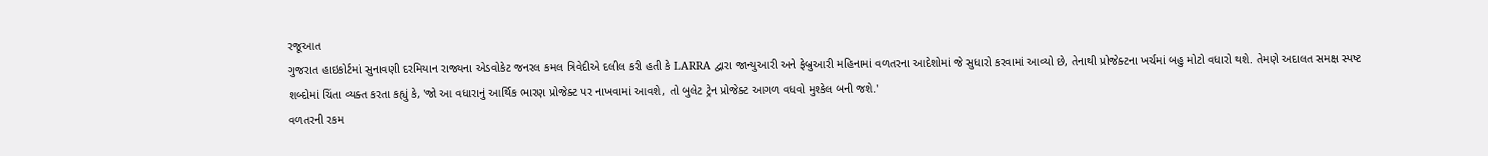રજૂઆત
ગુજરાત હાઇકોર્ટમાં સુનાવણી દરમિયાન રાજ્યના એડવોકેટ જનરલ કમલ ત્રિવેદીએ દલીલ કરી હતી કે LARRA દ્વારા જાન્યુઆરી અને ફેબ્રુઆરી મહિનામાં વળતરના આદેશોમાં જે સુધારો કરવામાં આવ્યો છે, તેનાથી પ્રોજેક્ટના ખર્ચમાં બહુ મોટો વધારો થશે. તેમણે અદાલત સમક્ષ સ્પષ્ટ શબ્દોમાં ચિંતા વ્યક્ત કરતા કહ્યું કે, 'જો આ વધારાનું આર્થિક ભારણ પ્રોજેક્ટ પર નાખવામાં આવશે, તો બુલેટ ટ્રેન પ્રોજેક્ટ આગળ વધવો મુશ્કેલ બની જશે.'
વળતરની રકમ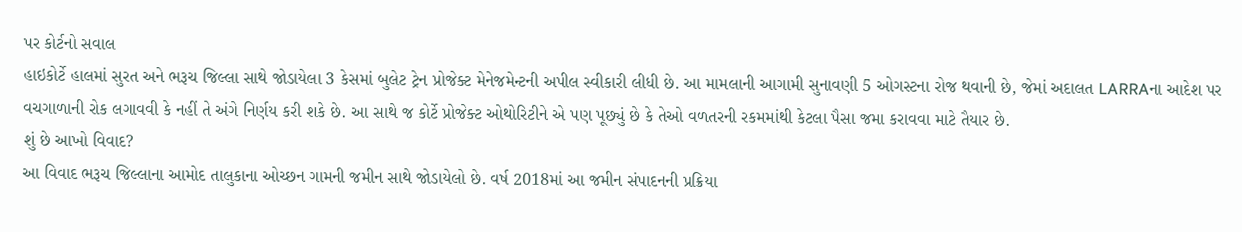પર કોર્ટનો સવાલ
હાઇકોર્ટે હાલમાં સુરત અને ભરૂચ જિલ્લા સાથે જોડાયેલા 3 કેસમાં બુલેટ ટ્રેન પ્રોજેક્ટ મેનેજમેન્ટની અપીલ સ્વીકારી લીધી છે. આ મામલાની આગામી સુનાવણી 5 ઓગસ્ટના રોજ થવાની છે, જેમાં અદાલત LARRAના આદેશ પર વચગાળાની રોક લગાવવી કે નહીં તે અંગે નિર્ણય કરી શકે છે. આ સાથે જ કોર્ટે પ્રોજેક્ટ ઓથોરિટીને એ પણ પૂછ્યું છે કે તેઓ વળતરની રકમમાંથી કેટલા પૈસા જમા કરાવવા માટે તૈયાર છે.
શું છે આખો વિવાદ?
આ વિવાદ ભરૂચ જિલ્લાના આમોદ તાલુકાના ઓચ્છન ગામની જમીન સાથે જોડાયેલો છે. વર્ષ 2018માં આ જમીન સંપાદનની પ્રક્રિયા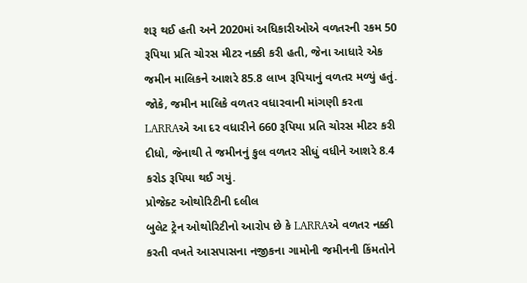શરૂ થઈ હતી અને 2020માં અધિકારીઓએ વળતરની રકમ 50 રૂપિયા પ્રતિ ચોરસ મીટર નક્કી કરી હતી, જેના આધારે એક જમીન માલિકને આશરે 85.8 લાખ રૂપિયાનું વળતર મળ્યું હતું. જોકે, જમીન માલિકે વળતર વધારવાની માંગણી કરતા LARRAએ આ દર વધારીને 660 રૂપિયા પ્રતિ ચોરસ મીટર કરી દીધો, જેનાથી તે જમીનનું કુલ વળતર સીધું વધીને આશરે 8.4 કરોડ રૂપિયા થઈ ગયું.
પ્રોજેક્ટ ઓથોરિટીની દલીલ
બુલેટ ટ્રેન ઓથોરિટીનો આરોપ છે કે LARRAએ વળતર નક્કી કરતી વખતે આસપાસના નજીકના ગામોની જમીનની કિંમતોને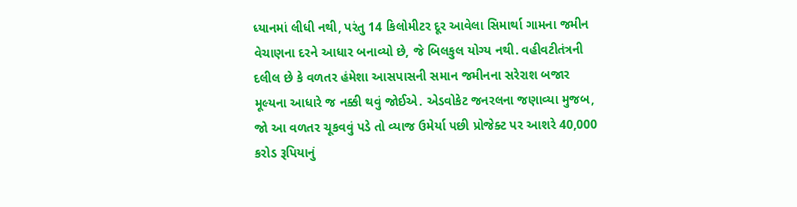ધ્યાનમાં લીધી નથી, પરંતુ 14 કિલોમીટર દૂર આવેલા સિમાર્થા ગામના જમીન વેચાણના દરને આધાર બનાવ્યો છે, જે બિલકુલ યોગ્ય નથી. વહીવટીતંત્રની દલીલ છે કે વળતર હંમેશા આસપાસની સમાન જમીનના સરેરાશ બજાર મૂલ્યના આધારે જ નક્કી થવું જોઈએ. એડવોકેટ જનરલના જણાવ્યા મુજબ, જો આ વળતર ચૂકવવું પડે તો વ્યાજ ઉમેર્યા પછી પ્રોજેક્ટ પર આશરે 40,000 કરોડ રૂપિયાનું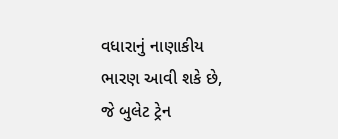વધારાનું નાણાકીય ભારણ આવી શકે છે, જે બુલેટ ટ્રેન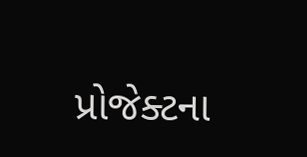પ્રોજેક્ટના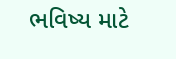ભવિષ્ય માટે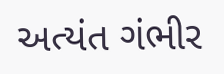અત્યંત ગંભીર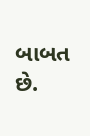બાબત છે.